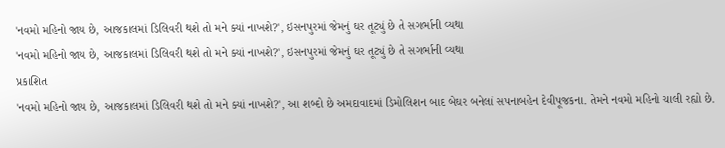'નવમો મહિનો જાય છે, આજકાલમાં ડિલિવરી થશે તો મને ક્યાં નાખશે?', ઇસનપુરમાં જેમનું ઘર તૂટ્યું છે તે સગર્ભાની વ્યથા
'નવમો મહિનો જાય છે, આજકાલમાં ડિલિવરી થશે તો મને ક્યાં નાખશે?', ઇસનપુરમાં જેમનું ઘર તૂટ્યું છે તે સગર્ભાની વ્યથા
પ્રકાશિત
'નવમો મહિનો જાય છે, આજકાલમાં ડિલિવરી થશે તો મને ક્યાં નાખશે?', આ શબ્દો છે અમદાવાદમાં ડિમોલિશન બાદ બેઘર બનેલાં સપનાબહેન દેવીપૂજકના. તેમને નવમો મહિનો ચાલી રહ્યો છે.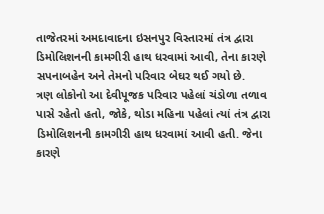તાજેતરમાં અમદાવાદના ઇસનપુર વિસ્તારમાં તંત્ર દ્વારા ડિમોલિશનની કામગીરી હાથ ધરવામાં આવી, તેના કારણે સપનાબહેન અને તેમનો પરિવાર બેઘર થઈ ગયો છે.
ત્રણ લોકોનો આ દેવીપૂજક પરિવાર પહેલાં ચંડોળા તળાવ પાસે રહેતો હતો, જોકે, થોડા મહિના પહેલાં ત્યાં તંત્ર દ્વારા ડિમોલિશનની કામગીરી હાથ ધરવામાં આવી હતી. જેના કારણે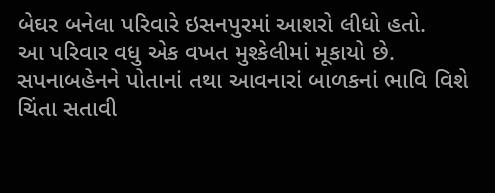બેઘર બનેલા પરિવારે ઇસનપુરમાં આશરો લીધો હતો.
આ પરિવાર વધુ એક વખત મુશ્કેલીમાં મૂકાયો છે.
સપનાબહેનને પોતાનાં તથા આવનારાં બાળકનાં ભાવિ વિશે ચિંતા સતાવી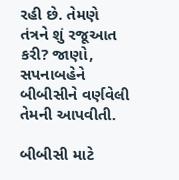રહી છે. તેમણે તંત્રને શું રજૂઆત કરી? જાણો, સપનાબહેને બીબીસીને વર્ણવેલી તેમની આપવીતી.

બીબીસી માટે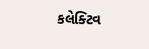કલેક્ટિવ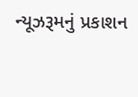ન્યૂઝરૂમનું પ્રકાશન